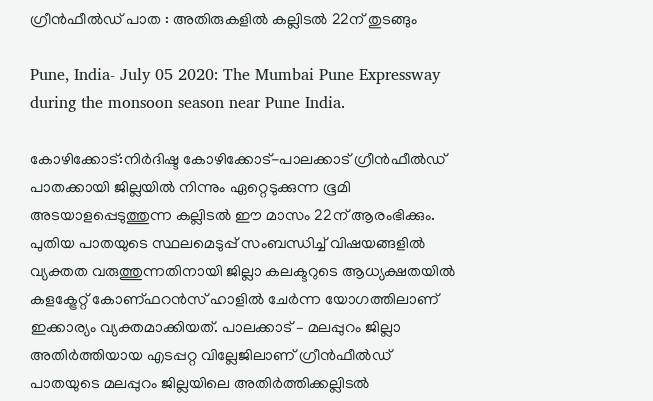ഗ്രീന്‍ഫീല്‍ഡ് പാത : അതിരുകളില്‍ കല്ലിടല്‍ 22ന് തുടങ്ങും

Pune, India- July 05 2020: The Mumbai Pune Expressway during the monsoon season near Pune India.

കോഴിക്കോട്:നിര്‍ദിഷ്ട കോഴിക്കോട്-പാലക്കാട് ഗ്രീന്‍ഫീല്‍ഡ് പാതക്കായി ജില്ലയില്‍ നിന്നും ഏറ്റെടുക്കുന്ന ഭൂമി അടയാളപ്പെടുത്തുന്ന കല്ലിടല്‍ ഈ മാസം 22ന് ആരംഭിക്കും. പുതിയ പാതയുടെ സ്ഥലമെടുപ്പ് സംബന്ധിച്ച് വിഷയങ്ങളില്‍ വ്യക്തത വരുത്തുന്നതിനായി ജില്ലാ കലക്ടറുടെ ആധ്യക്ഷതയില്‍ കളക്ട്രേറ്റ് കോണ്ഫറന്‍സ് ഹാളില്‍ ചേര്‍ന്ന യോഗത്തിലാണ് ഇക്കാര്യം വ്യക്തമാക്കിയത്. പാലക്കാട് – മലപ്പുറം ജില്ലാ അതിര്‍ത്തിയായ എടപ്പറ്റ വില്ലേജിലാണ് ഗ്രീന്‍ഫീല്‍ഡ് പാതയുടെ മലപ്പുറം ജില്ലയിലെ അതിര്‍ത്തിക്കല്ലിടല്‍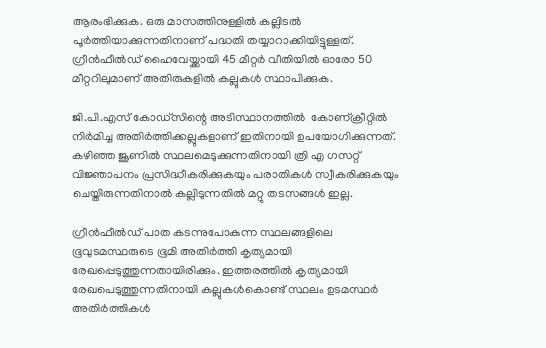ആരംഭിക്കുക. ഒരു മാസത്തിനുള്ളില്‍ കല്ലിടല്‍ പൂര്‍ത്തിയാക്കുന്നതിനാണ് പദ്ധതി തയ്യാറാക്കിയിട്ടുള്ളത്.
ഗ്രീന്‍ഫീല്‍ഡ് ഹൈവേയ്ക്കായി 45 മീറ്റര്‍ വീതിയില്‍ ഓരോ 50 മീറ്ററിലുമാണ് അതിരുകളില്‍ കല്ലുകള്‍ സ്ഥാപിക്കുക.

ജി.പി.എസ് കോഡ്സിന്റെ അടിസ്ഥാനത്തില്‍  കോണ്ക്രീറ്റില്‍ നിര്‍മിച്ച അതിര്‍ത്തിക്കല്ലുകളാണ് ഇതിനായി ഉപയോഗിക്കുന്നത്. കഴിഞ്ഞ ജൂണില്‍ സ്ഥലമെടുക്കുന്നതിനായി ത്രി എ ഗസറ്റ് വിജ്ഞാപനം പ്രസിദ്ധീകരിക്കുകയും പരാതികള്‍ സ്വീകരിക്കുകയും ചെയ്തിരുന്നതിനാല്‍ കല്ലിടുന്നതില്‍ മറ്റു തടസങ്ങള്‍ ഇല്ല.

ഗ്രീന്‍ഫീല്‍ഡ് പാത കടന്നുപോകുന്ന സ്ഥലങ്ങളിലെ ഭൂവുടമസ്ഥരുടെ ഭൂമി അതിര്‍ത്തി കൃത്യമായി രേഖപ്പെടുത്തുന്നതായിരിക്കും. ഇത്തരത്തില്‍ കൃത്യമായി രേഖപെടുത്തുന്നതിനായി കല്ലുകള്‍കൊണ്ട് സ്ഥലം ഉടമസ്ഥര്‍ അതിര്‍ത്തികള്‍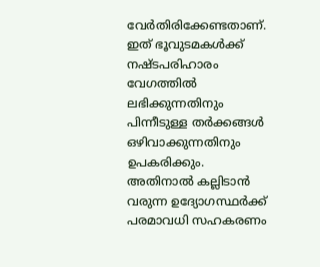വേര്‍തിരിക്കേണ്ടതാണ്. ഇത് ഭൂവുടമകള്‍ക്ക് നഷ്ടപരിഹാരം വേഗത്തില്‍ ലഭിക്കുന്നതിനും പിന്നീടുള്ള തര്‍ക്കങ്ങള്‍ ഒഴിവാക്കുന്നതിനും ഉപകരിക്കും. അതിനാല്‍ കല്ലിടാന്‍ വരുന്ന ഉദ്യോഗസ്ഥര്‍ക്ക് പരമാവധി സഹകരണം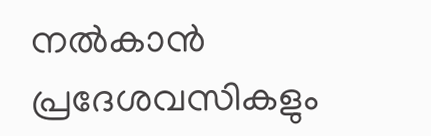നല്‍കാന്‍ പ്രദേശവസികളും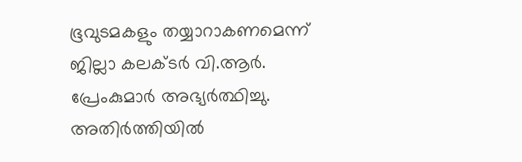ഭൂവുടമകളും തയ്യാറാകണമെന്ന് ജില്ലാ കലക്ടര്‍ വി.ആര്‍. പ്രേംകുമാര്‍ അഭ്യര്‍ത്ഥിച്ചു. അതിര്‍ത്തിയില്‍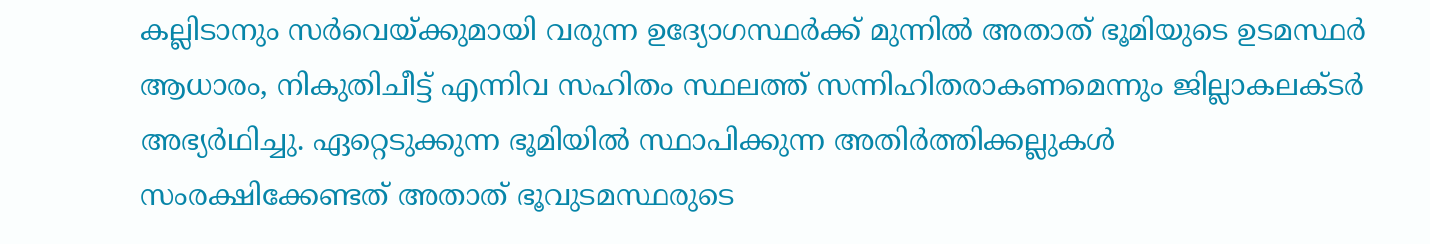കല്ലിടാനും സര്‍വെയ്ക്കുമായി വരുന്ന ഉദ്യോഗസ്ഥര്‍ക്ക് മുന്നില്‍ അതാത് ഭൂമിയുടെ ഉടമസ്ഥര്‍ ആധാരം, നികുതിചീട്ട് എന്നിവ സഹിതം സ്ഥലത്ത് സന്നിഹിതരാകണമെന്നും ജില്ലാകലക്ടര്‍ അഭ്യര്‍ഥിച്ചു. ഏറ്റെടുക്കുന്ന ഭൂമിയില്‍ സ്ഥാപിക്കുന്ന അതിര്‍ത്തിക്കല്ലുകള്‍ സംരക്ഷിക്കേണ്ടത് അതാത് ഭൂവുടമസ്ഥരുടെ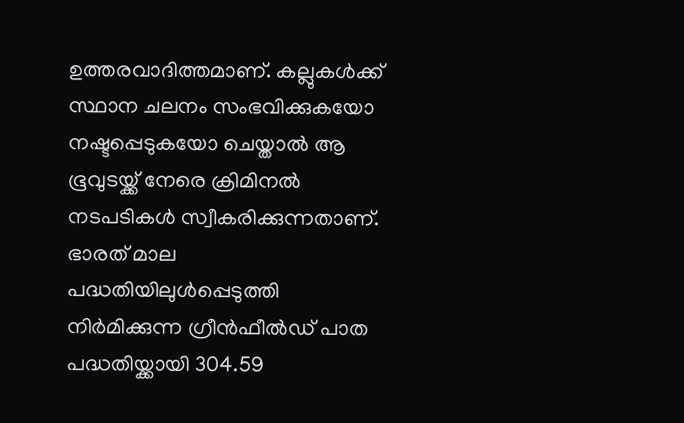ഉത്തരവാദിത്തമാണ്. കല്ലുകള്‍ക്ക് സ്ഥാന ചലനം സംഭവിക്കുകയോ നഷ്ടപ്പെടുകയോ ചെയ്താല്‍ ആ ഭൂവുടയ്ക്ക് നേരെ ക്രിമിനല്‍ നടപടികള്‍ സ്വീകരിക്കുന്നതാണ്. ഭാരത് മാല പദ്ധതിയിലുള്‍പ്പെടുത്തി നിര്‍മിക്കുന്ന ഗ്രീന്‍ഫീല്‍ഡ് പാത പദ്ധതിയ്ക്കായി 304.59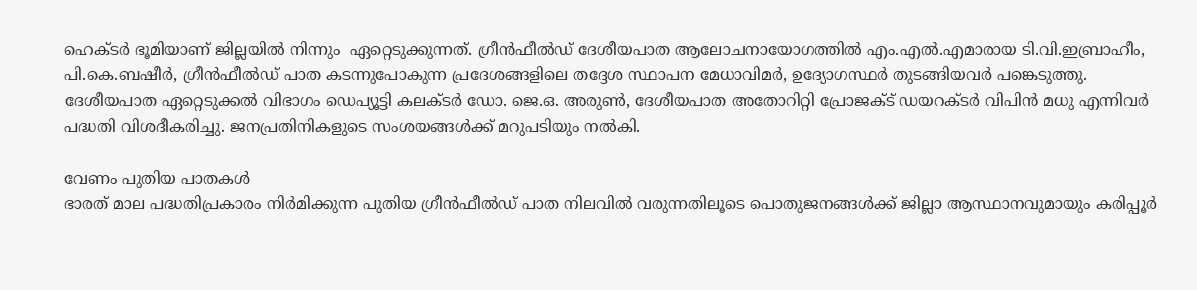ഹെക്ടര്‍ ഭൂമിയാണ് ജില്ലയില്‍ നിന്നും  ഏറ്റെടുക്കുന്നത്. ഗ്രീന്‍ഫീല്‍ഡ് ദേശീയപാത ആലോചനായോഗത്തില്‍ എം.എല്‍.എമാരായ ടി.വി.ഇബ്രാഹീം, പി.കെ.ബഷീര്‍, ഗ്രീന്‍ഫീല്‍ഡ് പാത കടന്നുപോകുന്ന പ്രദേശങ്ങളിലെ തദ്ദേശ സ്ഥാപന മേധാവിമര്‍, ഉദ്യോഗസ്ഥര്‍ തുടങ്ങിയവര്‍ പങ്കെടുത്തു. ദേശീയപാത ഏറ്റെടുക്കല്‍ വിഭാഗം ഡെപ്യൂട്ടി കലക്ടര്‍ ഡോ. ജെ.ഒ. അരുണ്‍, ദേശീയപാത അതോറിറ്റി പ്രോജക്ട് ഡയറക്ടര്‍ വിപിന്‍ മധു എന്നിവര്‍ പദ്ധതി വിശദീകരിച്ചു. ജനപ്രതിനികളുടെ സംശയങ്ങള്‍ക്ക് മറുപടിയും നല്‍കി.

വേണം പുതിയ പാതകള്‍
ഭാരത് മാല പദ്ധതിപ്രകാരം നിര്‍മിക്കുന്ന പുതിയ ഗ്രീന്‍ഫീല്‍ഡ് പാത നിലവില്‍ വരുന്നതിലൂടെ പൊതുജനങ്ങള്‍ക്ക് ജില്ലാ ആസ്ഥാനവുമായും കരിപ്പൂര്‍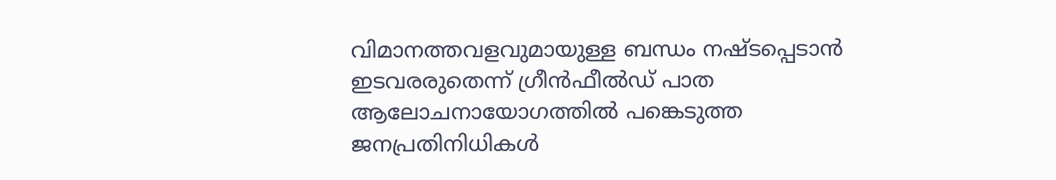വിമാനത്തവളവുമായുള്ള ബന്ധം നഷ്ടപ്പെടാന്‍ ഇടവരരുതെന്ന് ഗ്രീന്‍ഫീല്‍ഡ് പാത ആലോചനായോഗത്തില്‍ പങ്കെടുത്ത ജനപ്രതിനിധികള്‍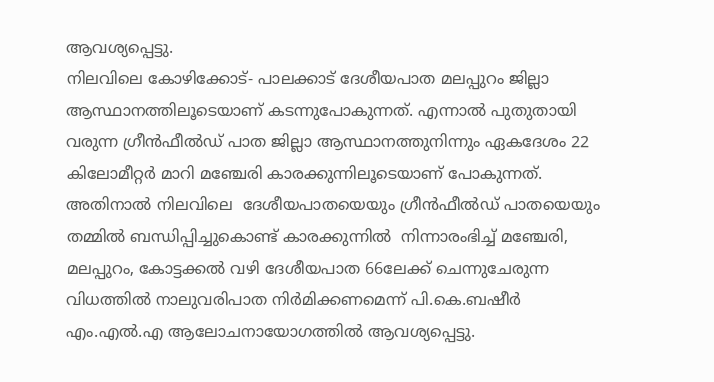ആവശ്യപ്പെട്ടു.
നിലവിലെ കോഴിക്കോട്- പാലക്കാട് ദേശീയപാത മലപ്പുറം ജില്ലാ ആസ്ഥാനത്തിലൂടെയാണ് കടന്നുപോകുന്നത്. എന്നാല്‍ പുതുതായി വരുന്ന ഗ്രീന്‍ഫീല്‍ഡ് പാത ജില്ലാ ആസ്ഥാനത്തുനിന്നും ഏകദേശം 22 കിലോമീറ്റര്‍ മാറി മഞ്ചേരി കാരക്കുന്നിലൂടെയാണ് പോകുന്നത്. അതിനാല്‍ നിലവിലെ  ദേശീയപാതയെയും ഗ്രീന്‍ഫീല്‍ഡ് പാതയെയും തമ്മില്‍ ബന്ധിപ്പിച്ചുകൊണ്ട് കാരക്കുന്നില്‍  നിന്നാരംഭിച്ച് മഞ്ചേരി, മലപ്പുറം, കോട്ടക്കല്‍ വഴി ദേശീയപാത 66ലേക്ക് ചെന്നുചേരുന്ന വിധത്തില്‍ നാലുവരിപാത നിര്‍മിക്കണമെന്ന് പി.കെ.ബഷീര്‍ എം.എല്‍.എ ആലോചനായോഗത്തില്‍ ആവശ്യപ്പെട്ടു.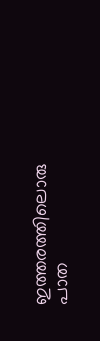ഇത്തരത്തിലൊരു പാത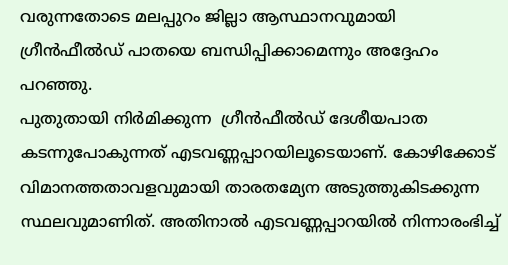വരുന്നതോടെ മലപ്പുറം ജില്ലാ ആസ്ഥാനവുമായി ഗ്രീന്‍ഫീല്‍ഡ് പാതയെ ബന്ധിപ്പിക്കാമെന്നും അദ്ദേഹം പറഞ്ഞു.
പുതുതായി നിര്‍മിക്കുന്ന  ഗ്രീന്‍ഫീല്‍ഡ് ദേശീയപാത കടന്നുപോകുന്നത് എടവണ്ണപ്പാറയിലൂടെയാണ്. കോഴിക്കോട് വിമാനത്തതാവളവുമായി താരതമ്യേന അടുത്തുകിടക്കുന്ന സ്ഥലവുമാണിത്. അതിനാല്‍ എടവണ്ണപ്പാറയില്‍ നിന്നാരംഭിച്ച്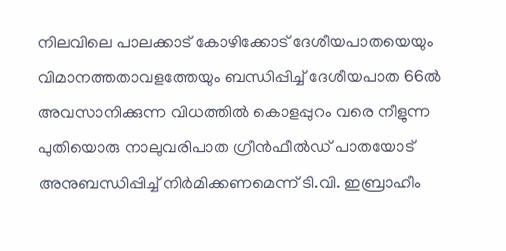നിലവിലെ പാലക്കാട് കോഴിക്കോട് ദേശീയപാതയെയും  വിമാനത്തതാവളത്തേയും ബന്ധിപ്പിച്ച് ദേശീയപാത 66ല്‍ അവസാനിക്കുന്ന വിധത്തില്‍ കൊളപ്പുറം വരെ നീളുന്ന പുതിയൊരു നാലുവരിപാത ഗ്രീന്‍ഫീല്‍ഡ് പാതയോട് അനുബന്ധിപ്പിച്ച് നിര്‍മിക്കണമെന്ന് ടി.വി. ഇബ്രാഹീം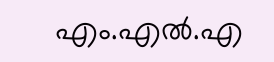എം.എല്‍.എ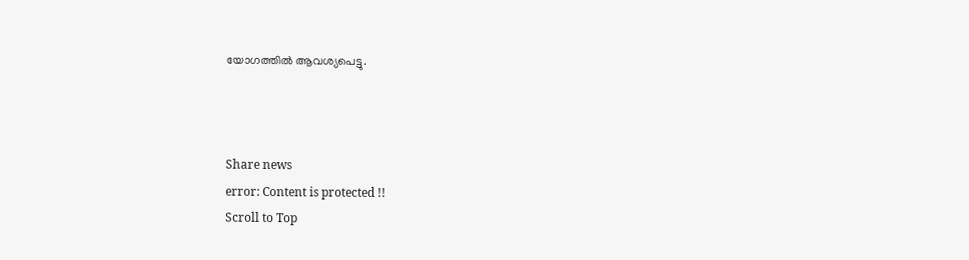യോഗത്തില്‍ ആവശ്യപെട്ടു.



Share news
error: Content is protected !!
Scroll to Top